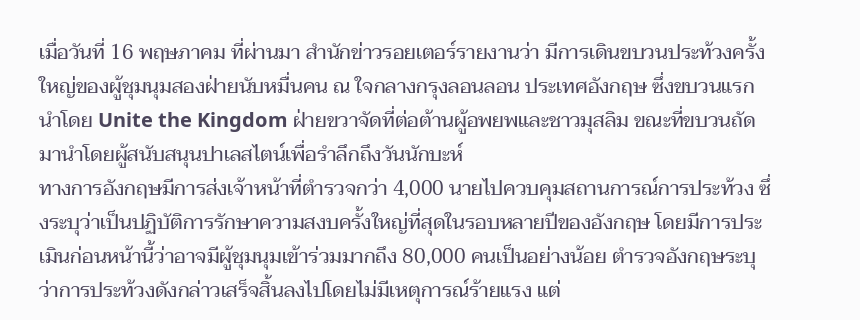เมื่อวันที่ 16 พฤษภาคม ที่ผ่านมา สำนักข่าวรอยเตอร์รายงานว่า มีการเดินขบวนประท้วงครั้งใหญ่ของผู้ชุมนุมสองฝ่ายนับหมื่นคน ณ ใจกลางกรุงลอนลอน ประเทศอังกฤษ ซึ่งขบวนแรกนำโดย Unite the Kingdom ฝ่ายขวาจัดที่ต่อต้านผู้อพยพและชาวมุสลิม ขณะที่ขบวนถัดมานำโดยผู้สนับสนุนปาเลสไตน์เพื่อรำลึกถึงวันนักบะห์
ทางการอังกฤษมีการส่งเจ้าหน้าที่ตำรวจกว่า 4,000 นายไปควบคุมสถานการณ์การประท้วง ซึ่งระบุว่าเป็นปฏิบัติการรักษาความสงบครั้งใหญ่ที่สุดในรอบหลายปีของอังกฤษ โดยมีการประเมินก่อนหน้านี้ว่าอาจมีผู้ชุมนุมเข้าร่วมมากถึง 80,000 คนเป็นอย่างน้อย ตำรวจอังกฤษระบุว่าการประท้วงดังกล่าวเสร็จสิ้นลงไปโดยไม่มีเหตุการณ์ร้ายแรง แต่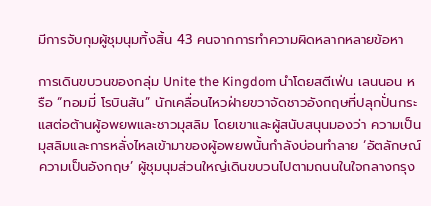มีการจับกุมผู้ชุมนุมทิ้งสิ้น 43 คนจากการทำความผิดหลากหลายข้อหา

การเดินขบวนของกลุ่ม Unite the Kingdom นำโดยสตีเฟ่น เลนนอน หรือ “ทอมมี่ โรบินสัน” นักเคลื่อนไหวฝ่ายขวาจัดชาวอังกฤษที่ปลุกปั่นกระแสต่อต้านผู้อพยพและชาวมุสลิม โดยเขาและผู้สนับสนุนมองว่า ความเป็นมุสลิมและการหลั่งไหลเข้ามาของผู้อพยพนั้นกำลังบ่อนทำลาย ‘อัตลักษณ์ความเป็นอังกฤษ’ ผู้ชุมนุมส่วนใหญ่เดินขบวนไปตามถนนในใจกลางกรุง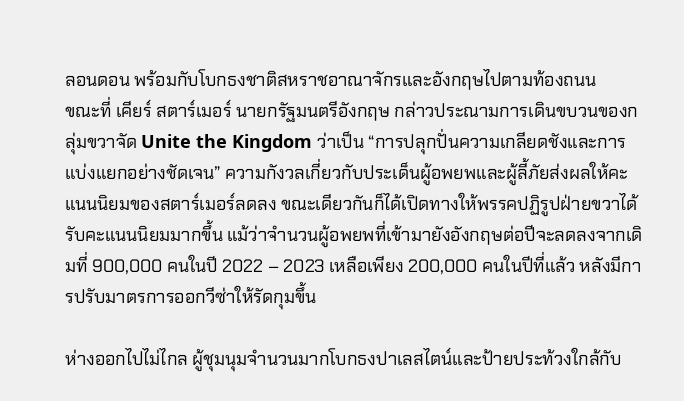ลอนดอน พร้อมกับโบกธงชาติสหราชอาณาจักรและอังกฤษไปตามท้องถนน
ขณะที่ เคียร์ สตาร์เมอร์ นายกรัฐมนตรีอังกฤษ กล่าวประณามการเดินขบวนของกลุ่มขวาจัด Unite the Kingdom ว่าเป็น “การปลุกปั่นความเกลียดชังและการแบ่งแยกอย่างชัดเจน” ความกังวลเกี่ยวกับประเด็นผู้อพยพและผู้ลี้ภัยส่งผลให้คะแนนนิยมของสตาร์เมอร์ลดลง ขณะเดียวกันก็ได้เปิดทางให้พรรคปฏิรูปฝ่ายขวาได้รับคะแนนนิยมมากขึ้น แม้ว่าจำนวนผู้อพยพที่เข้ามายังอังกฤษต่อปีจะลดลงจากเดิมที่ 900,000 คนในปี 2022 – 2023 เหลือเพียง 200,000 คนในปีที่แล้ว หลังมีการปรับมาตรการออกวีซ่าให้รัดกุมขึ้น

ห่างออกไปไม่ไกล ผู้ชุมนุมจำนวนมากโบกธงปาเลสไตน์และป้ายประท้วงใกล้กับ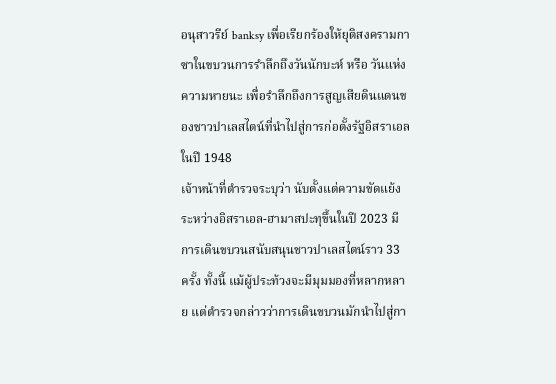อนุสาวรีย์ banksy เพื่อเรียกร้องให้ยุติสงครามกาซาในขบวนการรำลึกถึงวันนักบะห์ หรือ วันแห่งความหายนะ เพื่อรำลึกถึงการสูญเสียดินแดนของชาวปาเลสไตน์ที่นำไปสู่การก่อตั้งรัฐอิสราเอลในปี 1948
เจ้าหน้าที่ตำรวจระบุว่า นับตั้งแต่ความขัดแย้งระหว่างอิสราเอล-ฮามาสปะทุขึ้นในปี 2023 มีการเดินขบวนสนับสนุนชาวปาเลสไตน์ราว 33 ครั้ง ทั้งนี้ แม้ผู้ประท้วงจะมีมุมมองที่หลากหลาย แต่ตำรวจกล่าวว่าการเดินขบวนมักนำไปสู่กา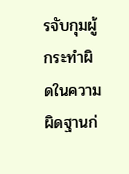รจับกุมผู้กระทำผิดในความผิดฐานก่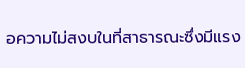อความไม่สงบในที่สาธารณะซึ่งมีแรง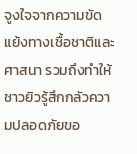จูงใจจากความขัดแย้งทางเชื้อชาติและศาสนา รวมถึงทำให้ชาวยิวรู้สึกกลัวความปลอดภัยขอ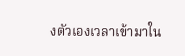งตัวเองเวลาเข้ามาใน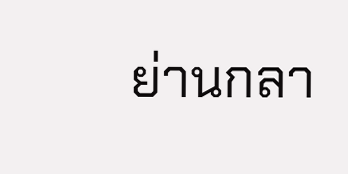ย่านกลา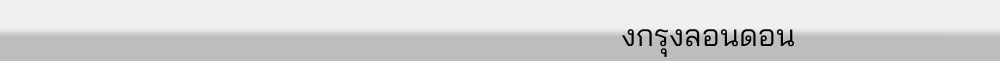งกรุงลอนดอน